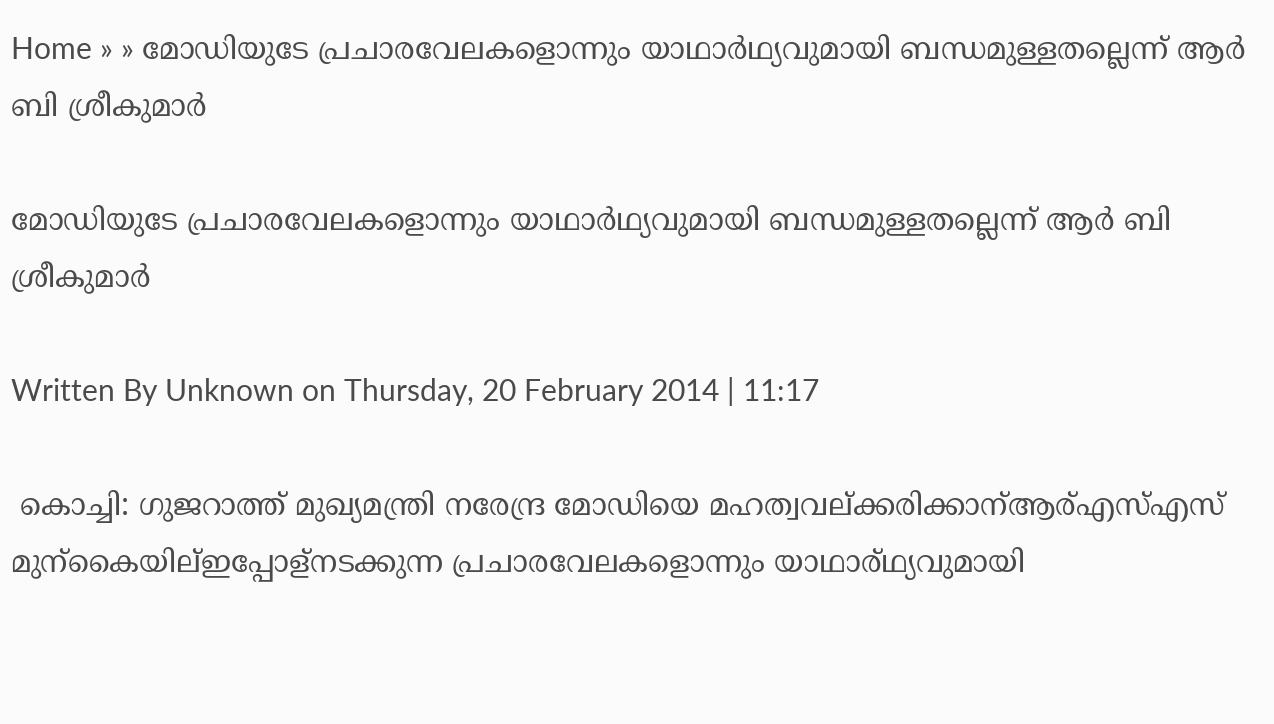Home » » മോഡിയുടേ പ്രചാരവേലകളൊന്നും യാഥാര്‍ഥ്യവുമായി ബന്ധമുള്ളതല്ലെന്ന് ആര്‍ ബി ശ്രീകുമാര്‍

മോഡിയുടേ പ്രചാരവേലകളൊന്നും യാഥാര്‍ഥ്യവുമായി ബന്ധമുള്ളതല്ലെന്ന് ആര്‍ ബി ശ്രീകുമാര്‍

Written By Unknown on Thursday, 20 February 2014 | 11:17

 കൊച്ചി: ഗുജറാത്ത് മുഖ്യമന്ത്രി നരേന്ദ്ര മോഡിയെ മഹത്വവല്ക്കരിക്കാന്ആര്എസ്എസ് മുന്കൈയില്ഇപ്പോള്നടക്കുന്ന പ്രചാരവേലകളൊന്നും യാഥാര്ഥ്യവുമായി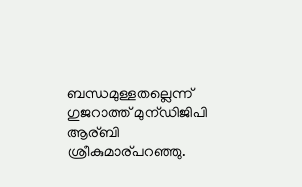ബന്ധമുള്ളതല്ലെന്ന് ഗുജറാത്ത് മുന്ഡിജിപി ആര്ബി ശ്രീകുമാര്പറഞ്ഞു.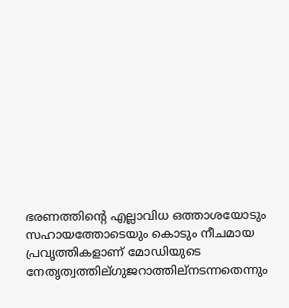ഭരണത്തിന്റെ എല്ലാവിധ ഒത്താശയോടും സഹായത്തോടെയും കൊടും നീചമായ പ്രവൃത്തികളാണ് മോഡിയുടെ നേതൃത്വത്തില്ഗുജറാത്തില്നടന്നതെന്നും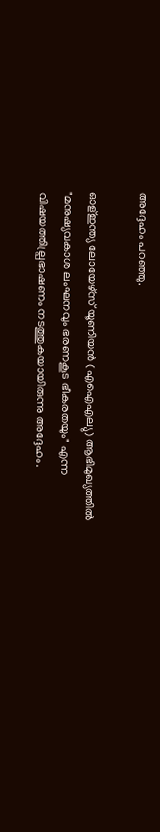അദ്ദേഹം പറഞ്ഞു.

ഓള്ഇന്ത്യ ലോയേഴ്സ് യൂണിയന്‍ (എഐഎല്യു) ആഭിമുഖ്യത്തില്‍ "മനുഷ്യവകാശ ലംഘനവും ഭരണകൂട ഭീകരതയും" എന്ന വിഷയത്തില്പ്രഭാഷണം നടത്തുകയായിരുന്നു അദ്ദേഹം.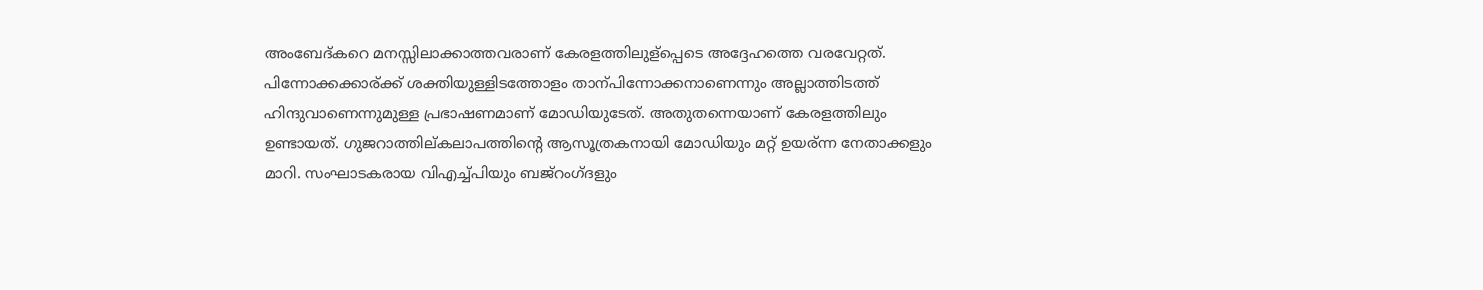അംബേദ്കറെ മനസ്സിലാക്കാത്തവരാണ് കേരളത്തിലുള്പ്പെടെ അദ്ദേഹത്തെ വരവേറ്റത്. പിന്നോക്കക്കാര്ക്ക് ശക്തിയുള്ളിടത്തോളം താന്പിന്നോക്കനാണെന്നും അല്ലാത്തിടത്ത് ഹിന്ദുവാണെന്നുമുള്ള പ്രഭാഷണമാണ് മോഡിയുടേത്. അതുതന്നെയാണ് കേരളത്തിലും ഉണ്ടായത്. ഗുജറാത്തില്കലാപത്തിന്റെ ആസൂത്രകനായി മോഡിയും മറ്റ് ഉയര്ന്ന നേതാക്കളും മാറി. സംഘാടകരായ വിഎച്ച്പിയും ബജ്റംഗ്ദളും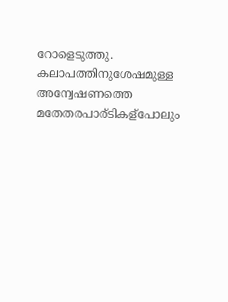റോളെടുത്തു. കലാപത്തിനുശേഷമുള്ള അന്വേഷണത്തെ മതേതരപാര്ടികള്പോലും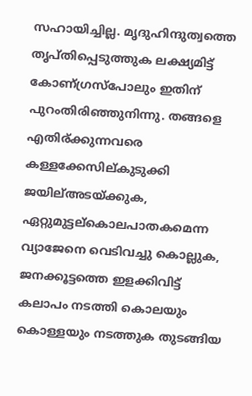സഹായിച്ചില്ല. മൃദുഹിന്ദുത്വത്തെ തൃപ്തിപ്പെടുത്തുക ലക്ഷ്യമിട്ട് കോണ്ഗ്രസ്പോലും ഇതിന് പുറംതിരിഞ്ഞുനിന്നു. തങ്ങളെ എതിര്ക്കുന്നവരെ കള്ളക്കേസില്കുടുക്കി ജയില്അടയ്ക്കുക, ഏറ്റുമുട്ടല്കൊലപാതകമെന്ന വ്യാജേനെ വെടിവച്ചു കൊല്ലുക, ജനക്കൂട്ടത്തെ ഇളക്കിവിട്ട് കലാപം നടത്തി കൊലയും കൊള്ളയും നടത്തുക തുടങ്ങിയ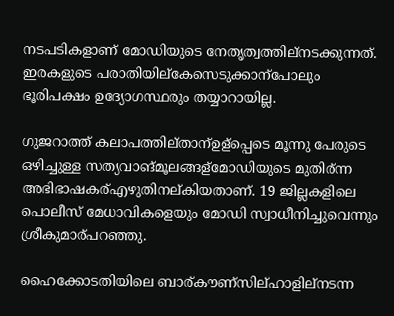നടപടികളാണ് മോഡിയുടെ നേതൃത്വത്തില്നടക്കുന്നത്. ഇരകളുടെ പരാതിയില്കേസെടുക്കാന്പോലും ഭൂരിപക്ഷം ഉദ്യോഗസ്ഥരും തയ്യാറായില്ല.

ഗുജറാത്ത് കലാപത്തില്താന്ഉള്പ്പെടെ മൂന്നു പേരുടെ ഒഴിച്ചുള്ള സത്യവാങ്മൂലങ്ങള്മോഡിയുടെ മുതിര്ന്ന അഭിഭാഷകര്എഴുതിനല്കിയതാണ്. 19 ജില്ലകളിലെ പൊലീസ് മേധാവികളെയും മോഡി സ്വാധീനിച്ചുവെന്നും ശ്രീകുമാര്പറഞ്ഞു.

ഹൈക്കോടതിയിലെ ബാര്കൗണ്സില്ഹാളില്നടന്ന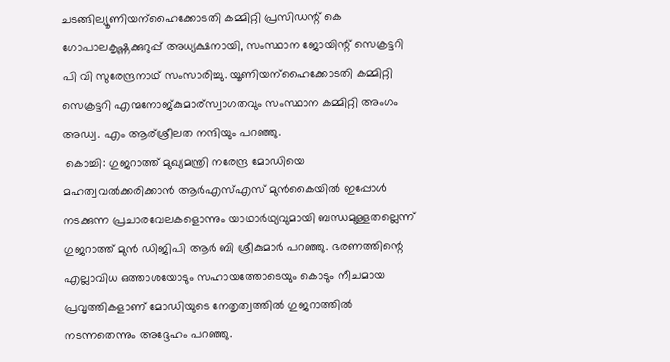ചടങ്ങില്യൂണിയന്ഹൈക്കോടതി കമ്മിറ്റി പ്രസിഡന്റ് കെ ഗോപാലകൃഷ്ണക്കുറുപ്പ് അധ്യക്ഷനായി, സംസ്ഥാന ജോയിന്റ് സെക്രട്ടറി പി വി സുരേന്ദ്രനാഥ് സംസാരിച്ചു. യൂണിയന്ഹൈക്കോടതി കമ്മിറ്റി സെക്രട്ടറി എന്മനോജ്കുമാര്സ്വാഗതവും സംസ്ഥാന കമ്മിറ്റി അംഗം അഡ്വ. എം ആര്ശ്രീലത നന്ദിയും പറഞ്ഞു.
 കൊച്ചി: ഗുജറാത്ത് മുഖ്യമന്ത്രി നരേന്ദ്ര മോഡിയെ മഹത്വവല്‍ക്കരിക്കാന്‍ ആര്‍എസ്എസ് മുന്‍കൈയില്‍ ഇപ്പോള്‍ നടക്കുന്ന പ്രചാരവേലകളൊന്നും യാഥാര്‍ഥ്യവുമായി ബന്ധമുള്ളതല്ലെന്ന് ഗുജറാത്ത് മുന്‍ ഡിജിപി ആര്‍ ബി ശ്രീകുമാര്‍ പറഞ്ഞു. ഭരണത്തിന്റെ എല്ലാവിധ ഒത്താശയോടും സഹായത്തോടെയും കൊടും നീചമായ പ്രവൃത്തികളാണ് മോഡിയുടെ നേതൃത്വത്തില്‍ ഗുജറാത്തില്‍ നടന്നതെന്നും അദ്ദേഹം പറഞ്ഞു.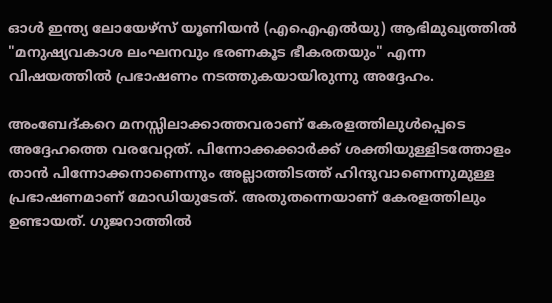ഓള്‍ ഇന്ത്യ ലോയേഴ്സ് യൂണിയന്‍ (എഐഎല്‍യു) ആഭിമുഖ്യത്തില്‍ "മനുഷ്യവകാശ ലംഘനവും ഭരണകൂട ഭീകരതയും" എന്ന വിഷയത്തില്‍ പ്രഭാഷണം നടത്തുകയായിരുന്നു അദ്ദേഹം.

അംബേദ്കറെ മനസ്സിലാക്കാത്തവരാണ് കേരളത്തിലുള്‍പ്പെടെ അദ്ദേഹത്തെ വരവേറ്റത്. പിന്നോക്കക്കാര്‍ക്ക് ശക്തിയുള്ളിടത്തോളം താന്‍ പിന്നോക്കനാണെന്നും അല്ലാത്തിടത്ത് ഹിന്ദുവാണെന്നുമുള്ള പ്രഭാഷണമാണ് മോഡിയുടേത്. അതുതന്നെയാണ് കേരളത്തിലും ഉണ്ടായത്. ഗുജറാത്തില്‍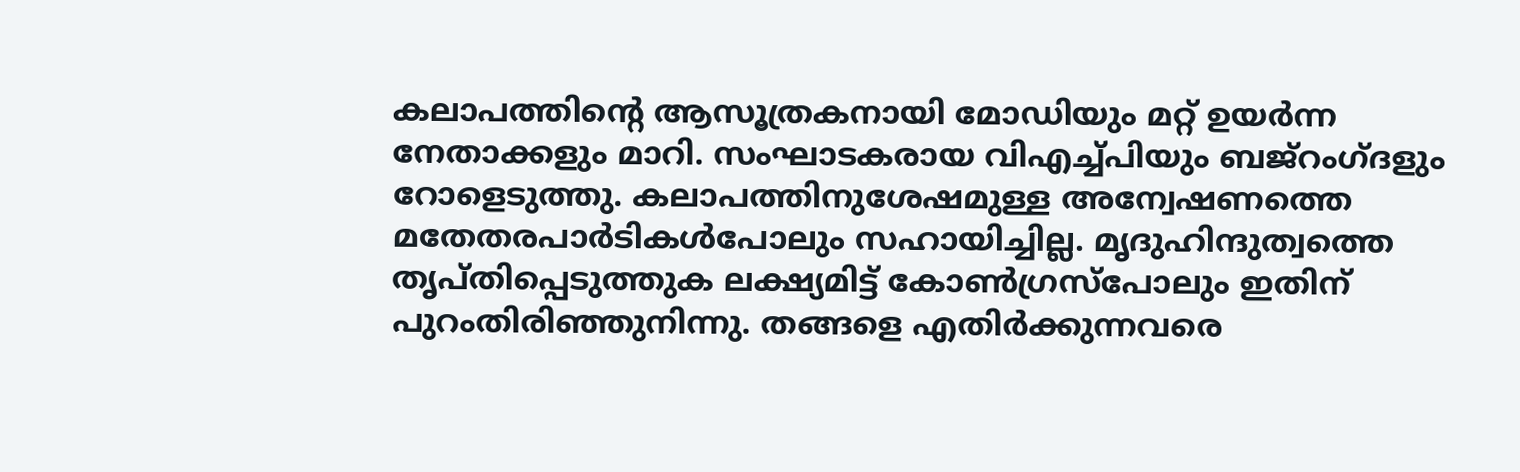കലാപത്തിന്റെ ആസൂത്രകനായി മോഡിയും മറ്റ് ഉയര്‍ന്ന നേതാക്കളും മാറി. സംഘാടകരായ വിഎച്ച്പിയും ബജ്റംഗ്ദളും റോളെടുത്തു. കലാപത്തിനുശേഷമുള്ള അന്വേഷണത്തെ മതേതരപാര്‍ടികള്‍പോലും സഹായിച്ചില്ല. മൃദുഹിന്ദുത്വത്തെ തൃപ്തിപ്പെടുത്തുക ലക്ഷ്യമിട്ട് കോണ്‍ഗ്രസ്പോലും ഇതിന് പുറംതിരിഞ്ഞുനിന്നു. തങ്ങളെ എതിര്‍ക്കുന്നവരെ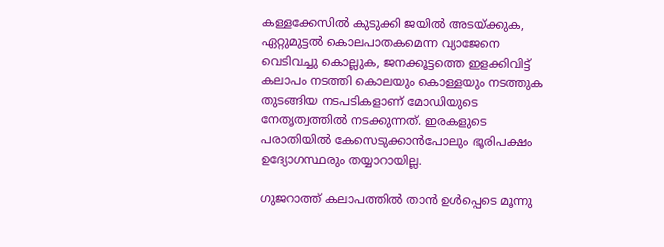കള്ളക്കേസില്‍ കുടുക്കി ജയില്‍ അടയ്ക്കുക, ഏറ്റുമുട്ടല്‍ കൊലപാതകമെന്ന വ്യാജേനെ വെടിവച്ചു കൊല്ലുക, ജനക്കൂട്ടത്തെ ഇളക്കിവിട്ട് കലാപം നടത്തി കൊലയും കൊള്ളയും നടത്തുക തുടങ്ങിയ നടപടികളാണ് മോഡിയുടെ നേതൃത്വത്തില്‍ നടക്കുന്നത്. ഇരകളുടെ പരാതിയില്‍ കേസെടുക്കാന്‍പോലും ഭൂരിപക്ഷം ഉദ്യോഗസ്ഥരും തയ്യാറായില്ല.

ഗുജറാത്ത് കലാപത്തില്‍ താന്‍ ഉള്‍പ്പെടെ മൂന്നു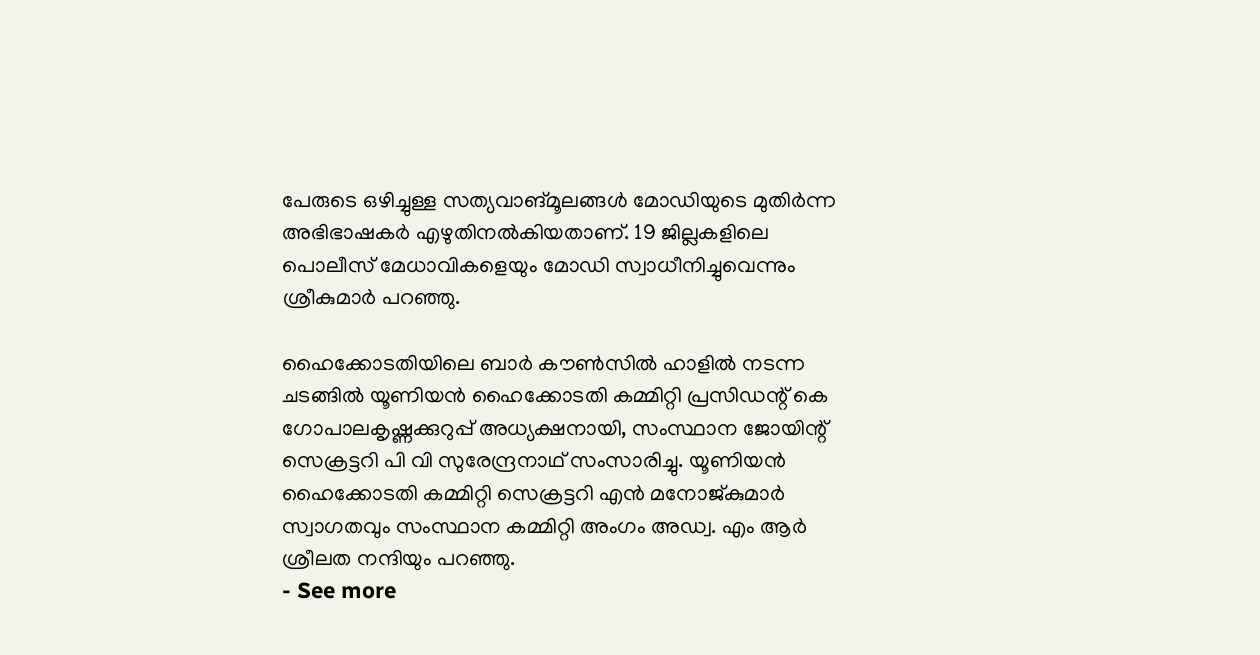പേരുടെ ഒഴിച്ചുള്ള സത്യവാങ്മൂലങ്ങള്‍ മോഡിയുടെ മുതിര്‍ന്ന അഭിഭാഷകര്‍ എഴുതിനല്‍കിയതാണ്. 19 ജില്ലകളിലെ പൊലീസ് മേധാവികളെയും മോഡി സ്വാധീനിച്ചുവെന്നും ശ്രീകുമാര്‍ പറഞ്ഞു.

ഹൈക്കോടതിയിലെ ബാര്‍ കൗണ്‍സില്‍ ഹാളില്‍ നടന്ന ചടങ്ങില്‍ യൂണിയന്‍ ഹൈക്കോടതി കമ്മിറ്റി പ്രസിഡന്റ് കെ ഗോപാലകൃഷ്ണക്കുറുപ്പ് അധ്യക്ഷനായി, സംസ്ഥാന ജോയിന്റ് സെക്രട്ടറി പി വി സുരേന്ദ്രനാഥ് സംസാരിച്ചു. യൂണിയന്‍ ഹൈക്കോടതി കമ്മിറ്റി സെക്രട്ടറി എന്‍ മനോജ്കുമാര്‍ സ്വാഗതവും സംസ്ഥാന കമ്മിറ്റി അംഗം അഡ്വ. എം ആര്‍ ശ്രീലത നന്ദിയും പറഞ്ഞു.
- See more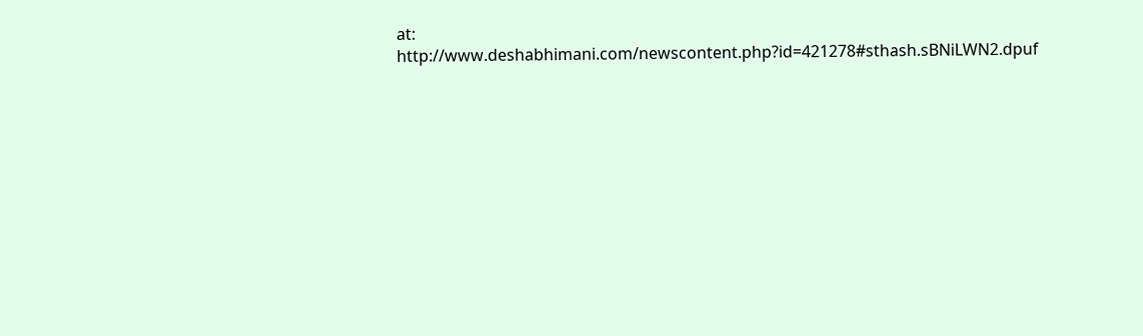at: http://www.deshabhimani.com/newscontent.php?id=421278#sthash.sBNiLWN2.dpuf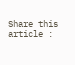Share this article :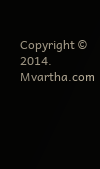Copyright © 2014. Mvartha.com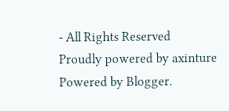- All Rights Reserved
Proudly powered by axinture
Powered by Blogger.